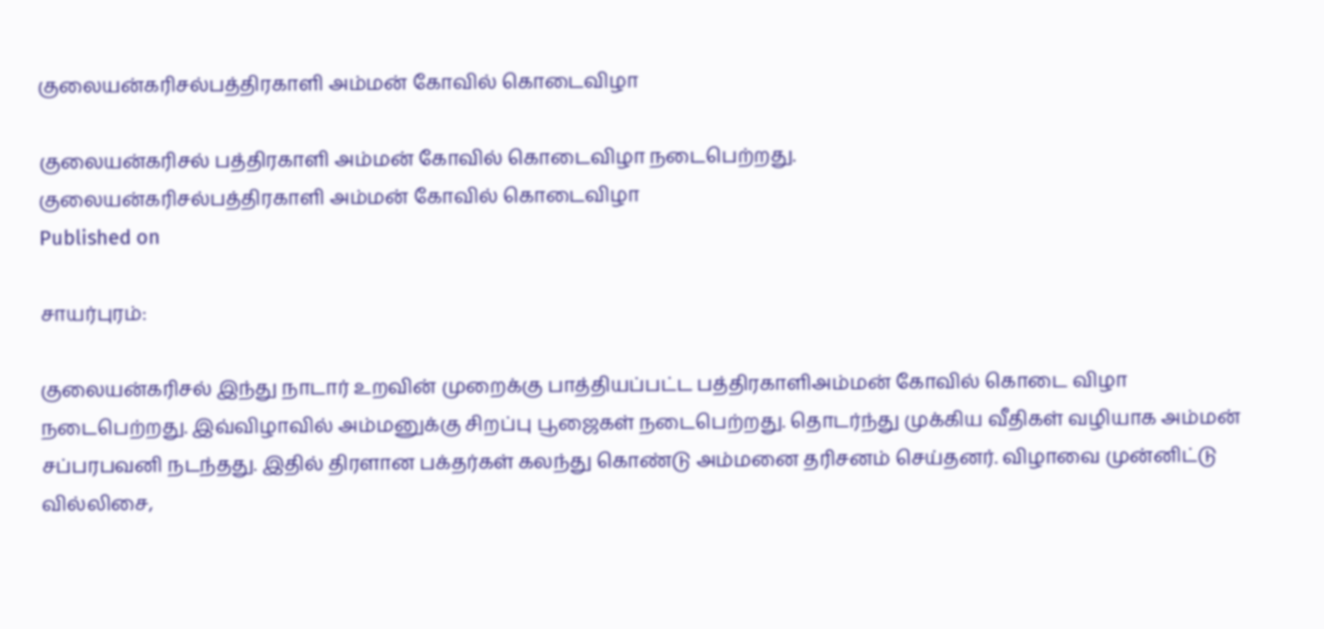குலையன்கரிசல்பத்திரகாளி அம்மன் கோவில் கொடைவிழா

குலையன்கரிசல் பத்திரகாளி அம்மன் கோவில் கொடைவிழா நடைபெற்றது.
குலையன்கரிசல்பத்திரகாளி அம்மன் கோவில் கொடைவிழா
Published on

சாயர்புரம்:

குலையன்கரிசல் இந்து நாடார் உறவின் முறைக்கு பாத்தியப்பட்ட பத்திரகாளிஅம்மன் கோவில் கொடை விழா நடைபெற்றது. இவ்விழாவில் அம்மனுக்கு சிறப்பு பூஜைகள் நடைபெற்றது. தொடர்ந்து முக்கிய வீதிகள் வழியாக அம்மன் சப்பரபவனி நடந்தது. இதில் திரளான பக்தர்கள் கலந்து கொண்டு அம்மனை தரிசனம் செய்தனர். விழாவை முன்னிட்டு வில்லிசை,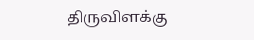திருவிளக்கு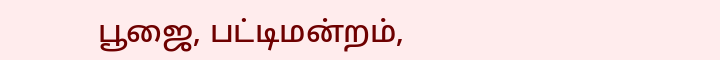பூஜை, பட்டிமன்றம்,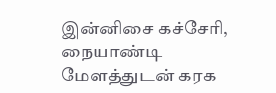இன்னிசை கச்சேரி, நையாண்டி மேளத்துடன் கரக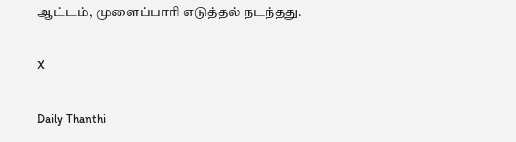ஆட்டம், முளைப்பாரி எடுத்தல் நடந்தது.

X

Daily Thanthi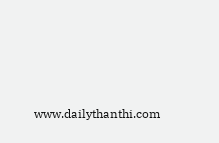www.dailythanthi.com